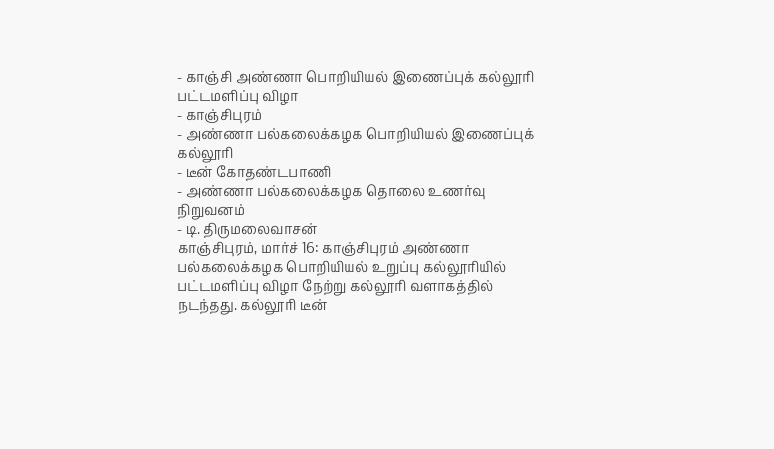- காஞ்சி அண்ணா பொறியியல் இணைப்புக் கல்லூரி பட்டமளிப்பு விழா
- காஞ்சிபுரம்
- அண்ணா பல்கலைக்கழக பொறியியல் இணைப்புக் கல்லூரி
- டீன் கோதண்டபாணி
- அண்ணா பல்கலைக்கழக தொலை உணர்வு நிறுவனம்
- டி. திருமலைவாசன்
காஞ்சிபுரம், மார்ச் 16: காஞ்சிபுரம் அண்ணா பல்கலைக்கழக பொறியியல் உறுப்பு கல்லூரியில் பட்டமளிப்பு விழா நேற்று கல்லூரி வளாகத்தில் நடந்தது. கல்லூரி டீன்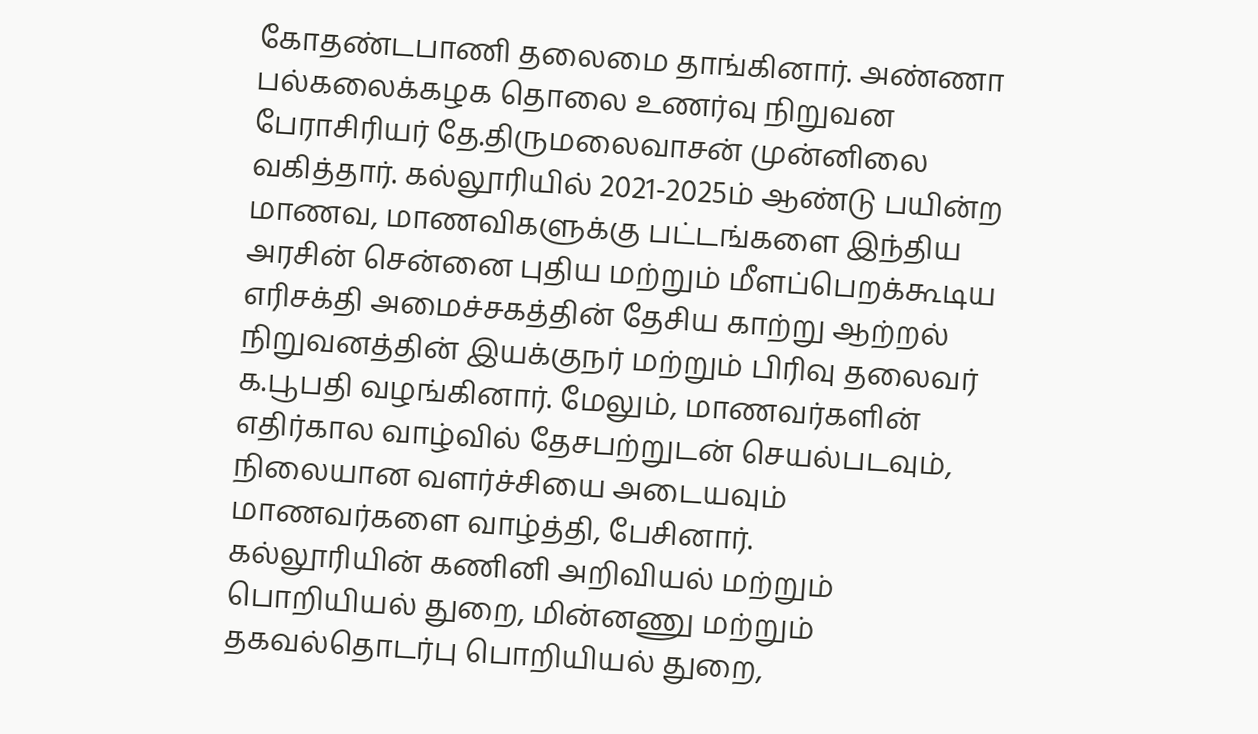கோதண்டபாணி தலைமை தாங்கினார். அண்ணா பல்கலைக்கழக தொலை உணர்வு நிறுவன பேராசிரியர் தே.திருமலைவாசன் முன்னிலை வகித்தார். கல்லூரியில் 2021-2025ம் ஆண்டு பயின்ற மாணவ, மாணவிகளுக்கு பட்டங்களை இந்திய அரசின் சென்னை புதிய மற்றும் மீளப்பெறக்கூடிய எரிசக்தி அமைச்சகத்தின் தேசிய காற்று ஆற்றல் நிறுவனத்தின் இயக்குநர் மற்றும் பிரிவு தலைவர் க.பூபதி வழங்கினார். மேலும், மாணவர்களின் எதிர்கால வாழ்வில் தேசபற்றுடன் செயல்படவும், நிலையான வளர்ச்சியை அடையவும் மாணவர்களை வாழ்த்தி, பேசினார்.
கல்லூரியின் கணினி அறிவியல் மற்றும் பொறியியல் துறை, மின்னணு மற்றும் தகவல்தொடர்பு பொறியியல் துறை,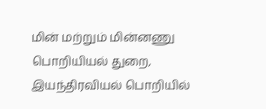மின் மற்றும் மின்னணு பொறியியல் துறை, இயந்திரவியல் பொறியில்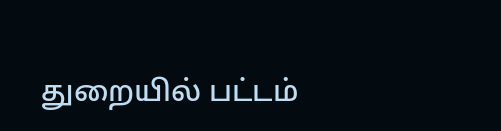துறையில் பட்டம்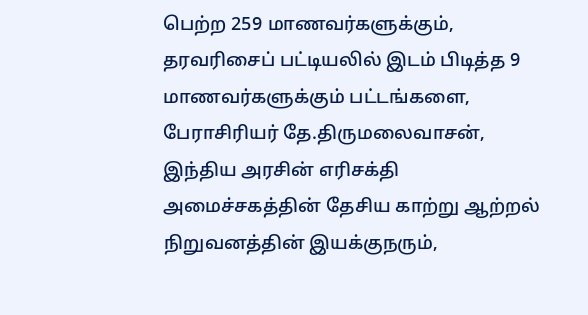பெற்ற 259 மாணவர்களுக்கும், தரவரிசைப் பட்டியலில் இடம் பிடித்த 9 மாணவர்களுக்கும் பட்டங்களை, பேராசிரியர் தே.திருமலைவாசன், இந்திய அரசின் எரிசக்தி அமைச்சகத்தின் தேசிய காற்று ஆற்றல் நிறுவனத்தின் இயக்குநரும்,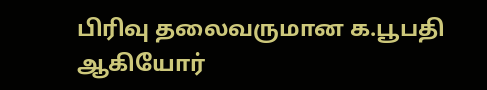பிரிவு தலைவருமான க.பூபதி ஆகியோர்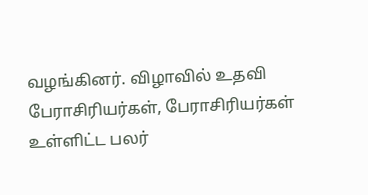வழங்கினர். விழாவில் உதவி பேராசிரியர்கள், பேராசிரியர்கள் உள்ளிட்ட பலர்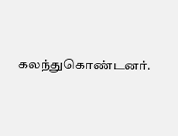கலந்துகொண்டனர்.